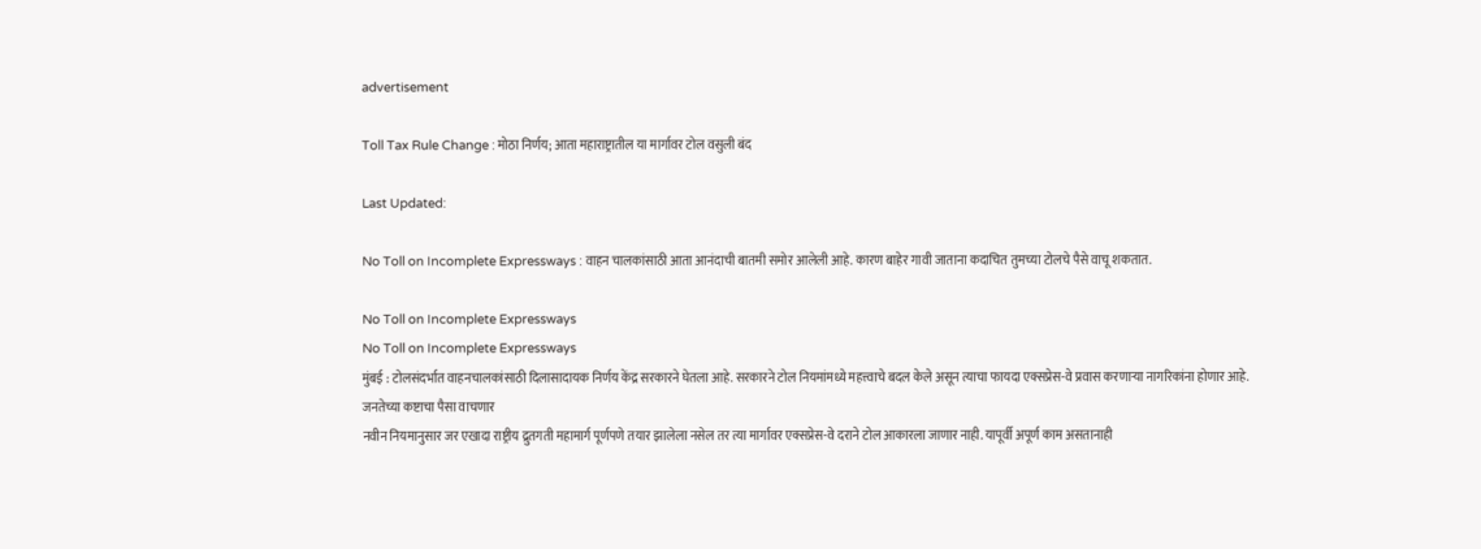advertisement

Toll Tax Rule Change : मोठा निर्णय; आता महाराष्ट्रातील या मार्गावर टोल वसुली बंद

Last Updated:

No Toll on Incomplete Expressways : वाहन चालकांसाठी आता आनंदाची बातमी समोर आलेली आहे. कारण बाहेर गावी जाताना कदाचित तुमच्या टोलचे पैसे वाचू शकतात.

No Toll on Incomplete Expressways
No Toll on Incomplete Expressways
मुंबई : टोलसंदर्भात वाहनचालकांसाठी दिलासादायक निर्णय केंद्र सरकारने घेतला आहे. सरकारने टोल नियमांमध्ये महत्त्वाचे बदल केले असून त्याचा फायदा एक्सप्रेस-वे प्रवास करणाऱ्या नागरिकांना होणार आहे.
जनतेच्या कष्टाचा पैसा वाचणार
नवीन नियमानुसार जर एखादा राष्ट्रीय द्रुतगती महामार्ग पूर्णपणे तयार झालेला नसेल तर त्या मार्गावर एक्सप्रेस-वे दराने टोल आकारला जाणार नाही. यापूर्वी अपूर्ण काम असतानाही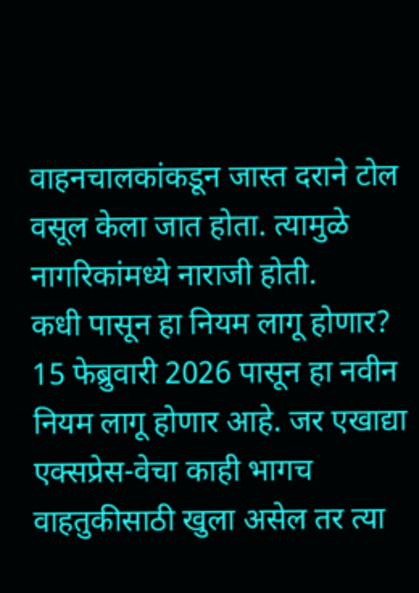वाहनचालकांकडून जास्त दराने टोल वसूल केला जात होता. त्यामुळे नागरिकांमध्ये नाराजी होती.
कधी पासून हा नियम लागू होणार?
15 फेब्रुवारी 2026 पासून हा नवीन नियम लागू होणार आहे. जर एखाद्या एक्सप्रेस-वेचा काही भागच वाहतुकीसाठी खुला असेल तर त्या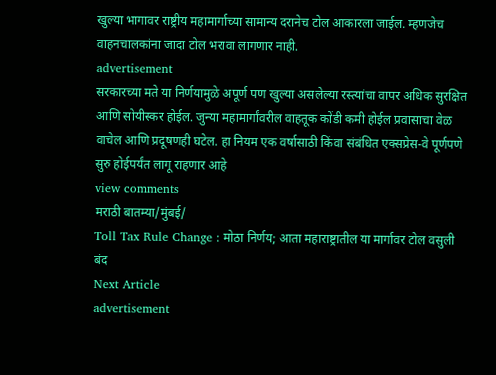खुल्या भागावर राष्ट्रीय महामार्गाच्या सामान्य दरानेच टोल आकारला जाईल. म्हणजेच वाहनचालकांना जादा टोल भरावा लागणार नाही.
advertisement
सरकारच्या मते या निर्णयामुळे अपूर्ण पण खुल्या असलेल्या रस्त्यांचा वापर अधिक सुरक्षित आणि सोयीस्कर होईल. जुन्या महामार्गांवरील वाहतूक कोंडी कमी होईल प्रवासाचा वेळ वाचेल आणि प्रदूषणही घटेल. हा नियम एक वर्षासाठी किंवा संबंधित एक्सप्रेस-वे पूर्णपणे सुरु होईपर्यंत लागू राहणार आहे
view comments
मराठी बातम्या/मुंबई/
Toll Tax Rule Change : मोठा निर्णय; आता महाराष्ट्रातील या मार्गावर टोल वसुली बंद
Next Article
advertisement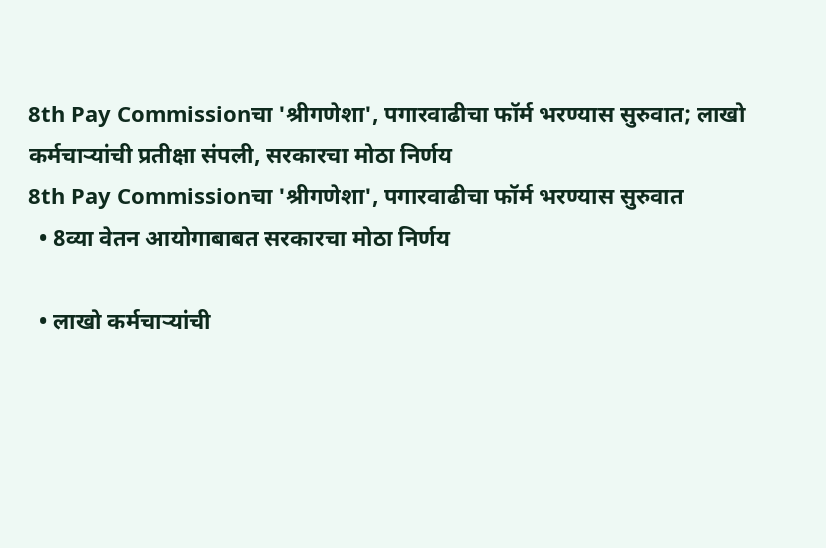8th Pay Commissionचा 'श्रीगणेशा', पगारवाढीचा फॉर्म भरण्यास सुरुवात; लाखो कर्मचाऱ्यांची प्रतीक्षा संपली, सरकारचा मोठा निर्णय
8th Pay Commissionचा 'श्रीगणेशा', पगारवाढीचा फॉर्म भरण्यास सुरुवात
  • 8व्या वेतन आयोगाबाबत सरकारचा मोठा निर्णय

  • लाखो कर्मचाऱ्यांची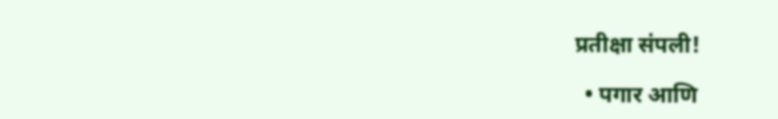प्रतीक्षा संपली!

  • पगार आणि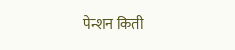पेन्शन किती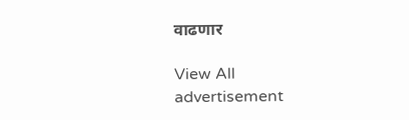वाढणार

View All
advertisement